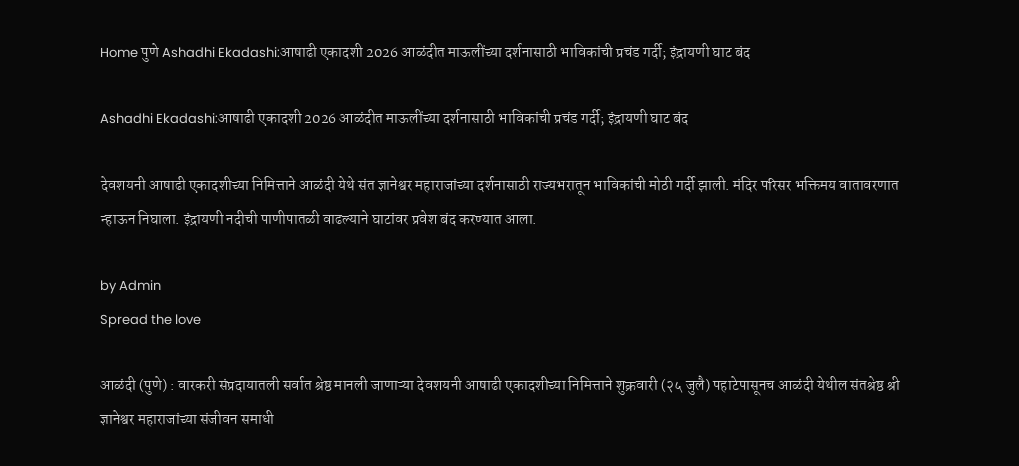Home पुणे Ashadhi Ekadashi:आषाढी एकादशी 2026 आळंदीत माऊलींच्या दर्शनासाठी भाविकांची प्रचंड गर्दी; इंद्रायणी घाट बंद

Ashadhi Ekadashi:आषाढी एकादशी 2026 आळंदीत माऊलींच्या दर्शनासाठी भाविकांची प्रचंड गर्दी; इंद्रायणी घाट बंद

देवशयनी आषाढी एकादशीच्या निमित्ताने आळंदी येथे संत ज्ञानेश्वर महाराजांच्या दर्शनासाठी राज्यभरातून भाविकांची मोठी गर्दी झाली. मंदिर परिसर भक्तिमय वातावरणात न्हाऊन निघाला. इंद्रायणी नदीची पाणीपातळी वाढल्याने घाटांवर प्रवेश बंद करण्यात आला.

by Admin
Spread the love

आळंदी (पुणे) : वारकरी संप्रदायातली सर्वात श्रेष्ठ मानली जाणाऱ्या देवशयनी आषाढी एकादशीच्या निमित्ताने शुक्रवारी (२५ जुलै) पहाटेपासूनच आळंदी येथील संतश्रेष्ठ श्री ज्ञानेश्वर महाराजांच्या संजीवन समाधी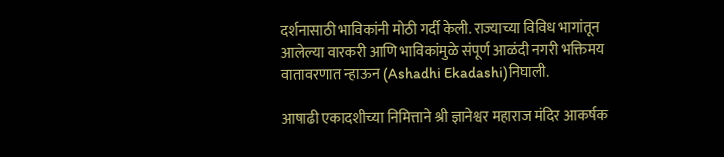दर्शनासाठी भाविकांनी मोठी गर्दी केली. राज्याच्या विविध भागांतून आलेल्या वारकरी आणि भाविकांमुळे संपूर्ण आळंदी नगरी भक्तिमय वातावरणात न्हाऊन (Ashadhi Ekadashi)निघाली.

आषाढी एकादशीच्या निमित्ताने श्री ज्ञानेश्वर महाराज मंदिर आकर्षक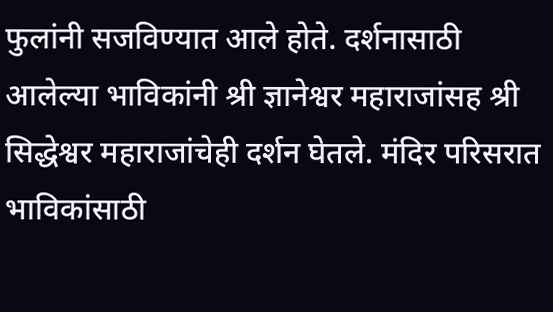फुलांनी सजविण्यात आले होते. दर्शनासाठी आलेल्या भाविकांनी श्री ज्ञानेश्वर महाराजांसह श्री सिद्धेश्वर महाराजांचेही दर्शन घेतले. मंदिर परिसरात भाविकांसाठी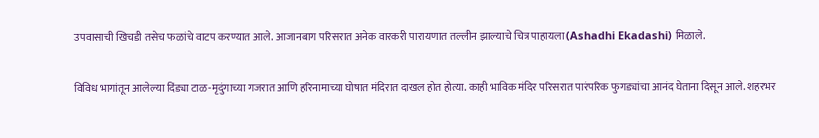उपवासाची खिचडी तसेच फळांचे वाटप करण्यात आले. आजानबाग परिसरात अनेक वारकरी पारायणात तल्लीन झाल्याचे चित्र पाहायला(Ashadhi Ekadashi) मिळाले.

विविध भागांतून आलेल्या दिंड्या टाळ-मृदुंगाच्या गजरात आणि हरिनामाच्या घोषात मंदिरात दाखल होत होत्या. काही भाविक मंदिर परिसरात पारंपरिक फुगड्यांचा आनंद घेताना दिसून आले. शहरभर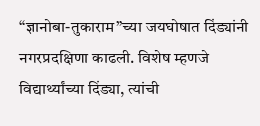“ज्ञानोबा-तुकाराम”च्या जयघोषात दिंड्यांनी नगरप्रदक्षिणा काढली. विशेष म्हणजे विद्यार्थ्यांच्या दिंड्या, त्यांची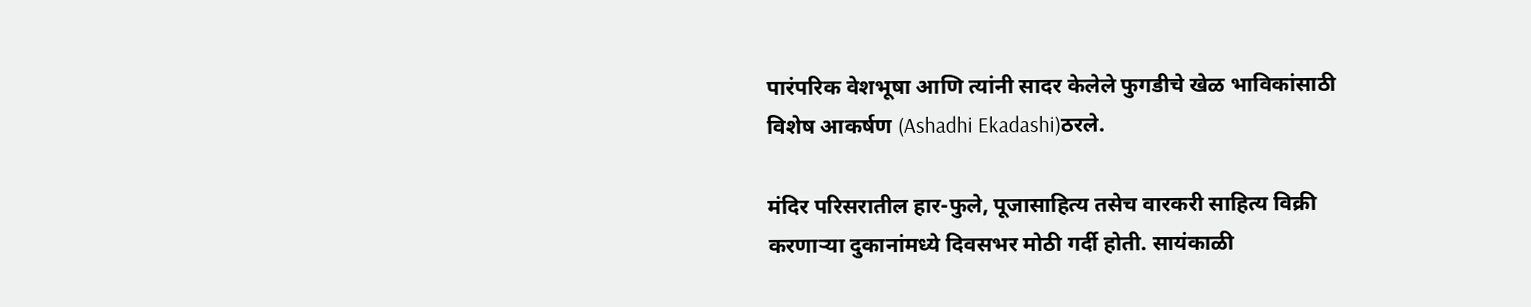पारंपरिक वेशभूषा आणि त्यांनी सादर केलेले फुगडीचे खेळ भाविकांसाठी विशेष आकर्षण (Ashadhi Ekadashi)ठरले.

मंदिर परिसरातील हार-फुले, पूजासाहित्य तसेच वारकरी साहित्य विक्री करणाऱ्या दुकानांमध्ये दिवसभर मोठी गर्दी होती. सायंकाळी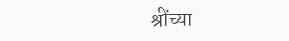श्रींच्या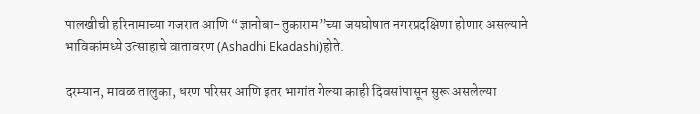पालखीची हरिनामाच्या गजरात आणि “ज्ञानोबा-तुकाराम”च्या जयघोषात नगरप्रदक्षिणा होणार असल्याने भाविकांमध्ये उत्साहाचे वातावरण (Ashadhi Ekadashi)होते.

दरम्यान, मावळ तालुका, धरण परिसर आणि इतर भागांत गेल्या काही दिवसांपासून सुरू असलेल्या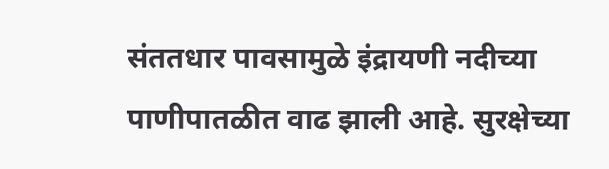संततधार पावसामुळे इंद्रायणी नदीच्या पाणीपातळीत वाढ झाली आहे. सुरक्षेच्या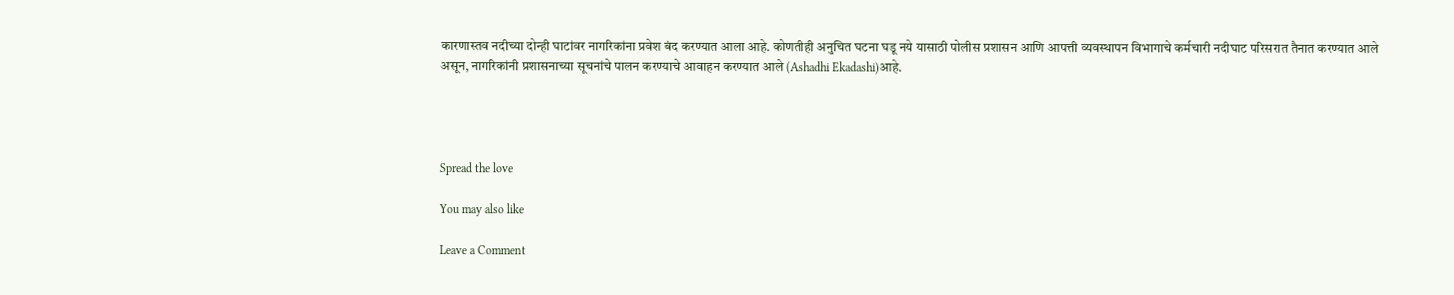कारणास्तव नदीच्या दोन्ही घाटांवर नागरिकांना प्रवेश बंद करण्यात आला आहे. कोणतीही अनुचित घटना घडू नये यासाठी पोलीस प्रशासन आणि आपत्ती व्यवस्थापन विभागाचे कर्मचारी नदीघाट परिसरात तैनात करण्यात आले असून, नागरिकांनी प्रशासनाच्या सूचनांचे पालन करण्याचे आवाहन करण्यात आले (Ashadhi Ekadashi)आहे.




Spread the love

You may also like

Leave a Comment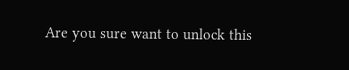Are you sure want to unlock this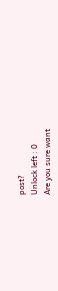post?
Unlock left : 0
Are you sure want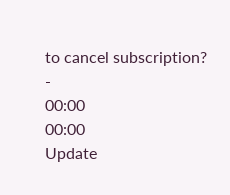to cancel subscription?
-
00:00
00:00
Update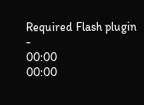Required Flash plugin
-
00:00
00:00